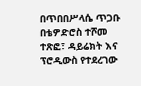በጥበበሥላሴ ጥጋቡ
በቴዎድሮስ ተሾመ ተጽፎ፣ ዳይሬክት እና ፕሮዲውስ የተደረገው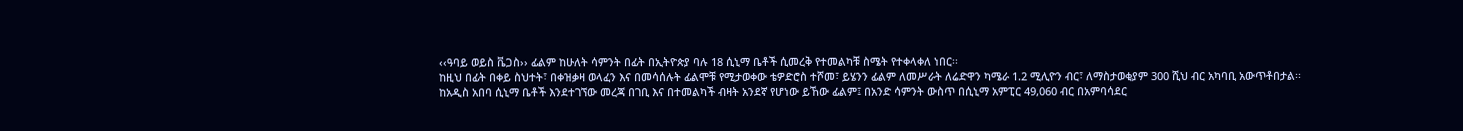‹‹ዓባይ ወይስ ቬጋስ›› ፊልም ከሁለት ሳምንት በፊት በኢትዮጵያ ባሉ 18 ሲኒማ ቤቶች ሲመረቅ የተመልካቹ ስሜት የተቀላቀለ ነበር፡፡
ከዚህ በፊት በቀይ ስህተት፣ በቀዝቃዛ ወላፈን እና በመሳሰሉት ፊልሞቹ የሚታወቀው ቴዎድሮስ ተሾመ፣ ይሄንን ፊልም ለመሥራት ለሬድዋን ካሜራ 1.2 ሚሊዮን ብር፣ ለማስታወቂያም 300 ሺህ ብር አካባቢ አውጥቶበታል፡፡
ከአዲስ አበባ ሲኒማ ቤቶች እንደተገኘው መረጃ በገቢ እና በተመልካች ብዛት አንደኛ የሆነው ይኸው ፊልም፤ በአንድ ሳምንት ውስጥ በሲኒማ አምፒር 49,060 ብር በአምባሳደር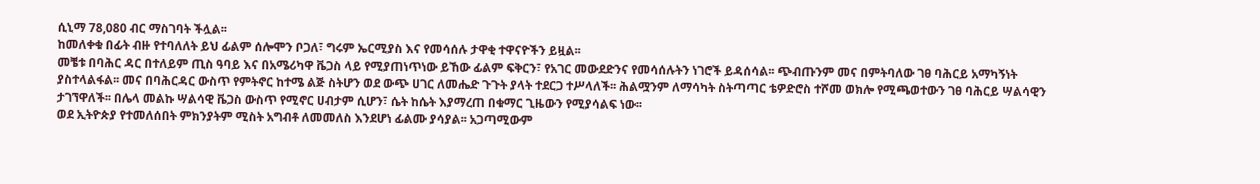ሲኒማ 78,080 ብር ማስገባት ችሏል፡፡
ከመለቀቁ በፊት ብዙ የተባለለት ይህ ፊልም ሰሎሞን ቦጋለ፣ ግሩም ኤርሚያስ እና የመሳሰሉ ታዋቂ ተዋናዮችን ይዟል፡፡
መቼቱ በባሕር ዳር በተለይም ጢስ ዓባይ እና በአሜሪካዋ ቬጋስ ላይ የሚያጠነጥነው ይኸው ፊልም ፍቅርን፣ የአገር መውደድንና የመሳሰሉትን ነገሮች ይዳሰሳል፡፡ ጭብጡንም መና በምትባለው ገፀ ባሕርይ አማካኝነት ያስተላልፋል፡፡ መና በባሕርዳር ውስጥ የምትኖር ከተሜ ልጅ ስትሆን ወደ ውጭ ሀገር ለመሔድ ጉጉት ያላት ተደርጋ ተሥላለች፡፡ ሕልሟንም ለማሳካት ስትጣጣር ቴዎድሮስ ተሾመ ወክሎ የሚጫወተውን ገፀ ባሕርይ ሣልሳዊን ታገኘዋለች፡፡ በሌላ መልኩ ሣልሳዊ ቬጋስ ውስጥ የሚኖር ሀብታም ሲሆን፣ ሴት ከሴት እያማረጠ በቁማር ጊዜውን የሚያሳልፍ ነው፡፡
ወደ ኢትዮጵያ የተመለሰበት ምክንያትም ሚስት አግብቶ ለመመለስ እንደሆነ ፊልሙ ያሳያል፡፡ አጋጣሚውም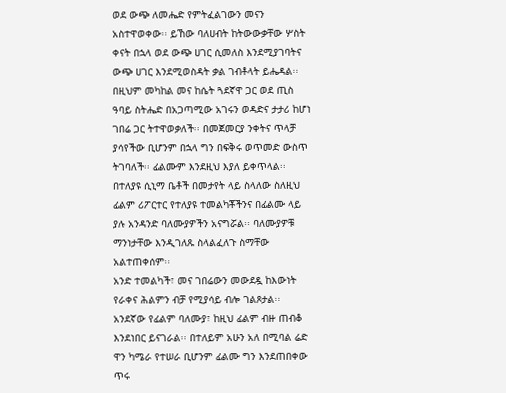ወደ ውጭ ለመሔድ የምትፈልገውን መናን አስተዋወቀው፡፡ ይኸው ባለሀብት ከትውውቃቸው ሦስት ቀናት በኋላ ወደ ውጭ ሀገር ሲመለስ እንደሚያገባትና ውጭ ሀገር እንደሚወስዳት ቃል ገብቶላት ይሔዳል፡፡
በዚህም መካከል መና ከሴት ጓደኛዋ ጋር ወደ ጢስ ዓባይ ስትሔድ በአጋጣሚው አገሩን ወዳድና ታታሪ ከሆነ ገበሬ ጋር ትተዋወቃለች፡፡ በመጀመርያ ንቀትና ጥላቻ ያሳየችው ቢሆንም በኋላ ግን በፍቅሩ ወጥመድ ውስጥ ትገባለች፡፡ ፊልሙም እንደዚህ እያለ ይቀጥላል፡፡
በተለያዩ ሲኒማ ቤቶች በመታየት ላይ ስላለው ስለዚህ ፊልም ሪፖርተር የተለያዩ ተመልካቾችንና በፊልሙ ላይ ያሉ አንዳንድ ባለሙያዎችን አናግሯል፡፡ ባለሙያዎቹ ማንነታቸው እንዲገለጹ ስላልፈለጉ ስማቸው አልተጠቀሰም፡፡
አንድ ተመልካች፣ መና ገበሬውን መውደዷ ከእውነት የራቀና ሕልምን ብቻ የሚያሳይ ብሎ ገልጾታል፡፡
አንደኛው የፊልም ባለሙያ፣ ከዚህ ፊልም ብዙ ጠብቆ እንደነበር ይናገራል፡፡ በተለይም አሁን አለ በሚባል ሬድ ዋን ካሜራ የተሠራ ቢሆንም ፊልሙ ግን እንደጠበቀው ጥሩ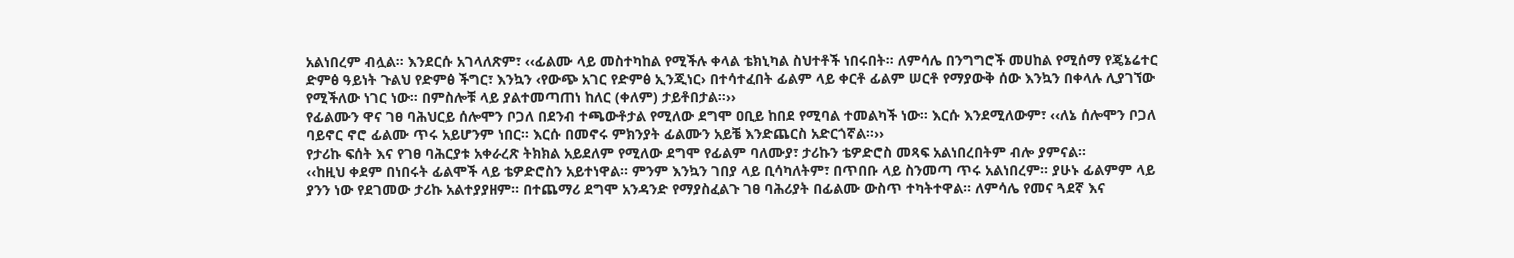አልነበረም ብሏል፡፡ እንደርሱ አገላለጽም፣ ‹‹ፊልሙ ላይ መስተካከል የሚችሉ ቀላል ቴክኒካል ስህተቶች ነበሩበት፡፡ ለምሳሌ በንግግሮች መሀከል የሚሰማ የጄኔሬተር ድምፅ ዓይነት ጉልህ የድምፅ ችግር፣ እንኳን ‹የውጭ አገር የድምፅ ኢንጂነር› በተሳተፈበት ፊልም ላይ ቀርቶ ፊልም ሠርቶ የማያውቅ ሰው እንኳን በቀላሉ ሊያገኘው የሚችለው ነገር ነው፡፡ በምስሎቹ ላይ ያልተመጣጠነ ከለር (ቀለም) ታይቶበታል፡፡››
የፊልሙን ዋና ገፀ ባሕህርይ ሰሎሞን ቦጋለ በደንብ ተጫውቶታል የሚለው ደግሞ ዐቢይ ከበደ የሚባል ተመልካች ነው፡፡ እርሱ እንደሚለውም፣ ‹‹ለኔ ሰሎሞን ቦጋለ ባይኖር ኖሮ ፊልሙ ጥሩ አይሆንም ነበር፡፡ እርሱ በመኖሩ ምክንያት ፊልሙን አይቼ እንድጨርስ አድርጎኛል፡፡››
የታሪኩ ፍሰት እና የገፀ ባሕርያቱ አቀራረጽ ትክክል አይደለም የሚለው ደግሞ የፊልም ባለሙያ፣ ታሪኩን ቴዎድሮስ መጻፍ አልነበረበትም ብሎ ያምናል፡፡
‹‹ከዚህ ቀደም በነበሩት ፊልሞች ላይ ቴዎድሮስን አይተነዋል፡፡ ምንም እንኳን ገበያ ላይ ቢሳካለትም፣ በጥበቡ ላይ ስንመጣ ጥሩ አልነበረም፡፡ ያሁኑ ፊልምም ላይ ያንን ነው የደገመው ታሪኩ አልተያያዘም፡፡ በተጨማሪ ደግሞ አንዳንድ የማያስፈልጉ ገፀ ባሕሪያት በፊልሙ ውስጥ ተካትተዋል፡፡ ለምሳሌ የመና ጓደኛ እና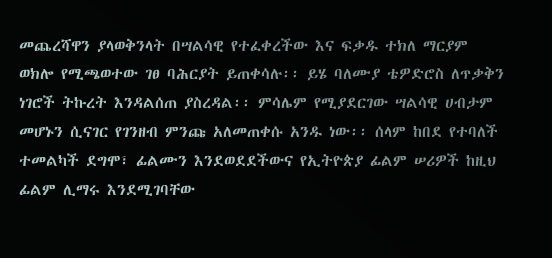መጨረሻዋን ያላወቅንላት በሣልሳዊ የተፈቀረችው እና ፍቃዱ ተክለ ማርያም ወክሎ የሚጫወተው ገፀ ባሕርያት ይጠቀሳሉ፡፡ ይሄ ባለሙያ ቴዎድሮስ ለጥቃቅን ነገሮች ትኩረት እንዳልሰጠ ያስረዳል፡፡ ምሳሌም የሚያደርገው ሣልሳዊ ሀብታም መሆኑን ሲናገር የገንዘብ ምንጩ አለመጠቀሱ አንዱ ነው፡፡ ሰላም ከበደ የተባለች ተመልካች ደግሞ፣ ፊልሙን እንደወደደችውና የኢትዮጵያ ፊልም ሠሪዎች ከዚህ ፊልም ሊማሩ እንደሚገባቸው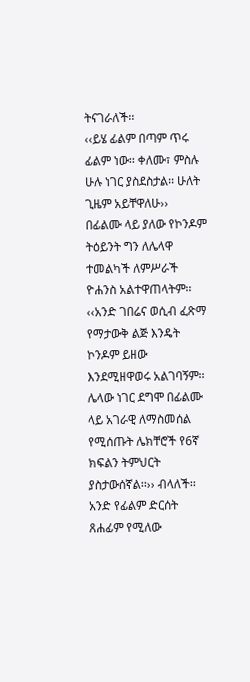ትናገራለች፡፡
‹‹ይሄ ፊልም በጣም ጥሩ ፊልም ነው፡፡ ቀለሙ፣ ምስሉ ሁሉ ነገር ያስደስታል፡፡ ሁለት ጊዜም አይቸዋለሁ››
በፊልሙ ላይ ያለው የኮንዶም ትዕይንት ግን ለሌላዋ ተመልካች ለምሥራች ዮሐንስ አልተዋጠላትም፡፡
‹‹አንድ ገበሬና ወሲብ ፈጽማ የማታውቅ ልጅ እንዴት ኮንዶም ይዘው እንደሚዘዋወሩ አልገባኝም፡፡ ሌላው ነገር ደግሞ በፊልሙ ላይ አገራዊ ለማስመሰል የሚሰጡት ሌክቸሮች የ6ኛ ክፍልን ትምህርት ያስታውሰኛል፡፡›› ብላለች፡፡
አንድ የፊልም ድርሰት ጸሐፊም የሚለው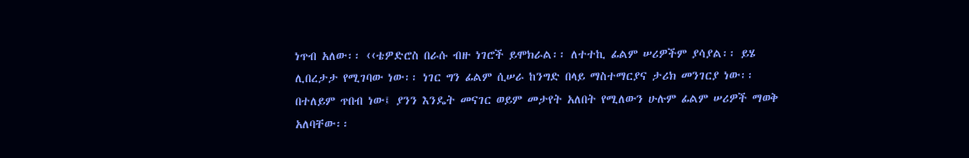ነጥብ አለው፡፡ ‹‹ቴዎድሮስ በራሱ ብዙ ነገሮች ይሞክራል፡፡ ለተተኪ ፊልም ሠሪዎችም ያሳያል፡፡ ይሄ ሊበረታታ የሚገባው ነው፡፡ ነገር ግን ፊልም ሲሠራ ከንግድ በላይ ማስተማርያና ታሪክ መንገርያ ነው፡፡ በተለይም ጥበብ ነው፤ ያንን እንዴት መናገር ወይም መታየት አለበት የሚለውን ሁሉም ፊልም ሠሪዎች ማወቅ አለባቸው፡፡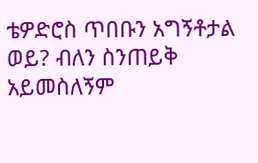ቴዎድሮስ ጥበቡን አግኝቶታል ወይ? ብለን ስንጠይቅ አይመስለኝም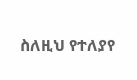ስለዚህ የተለያየ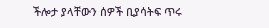ችሎታ ያላቸውን ሰዎች ቢያሳትፍ ጥሩ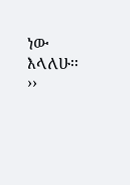ነው እላለሁ፡፡››